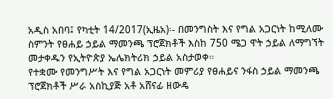አዲስ አበባ፤ የካቲት 14/2017(ኢዜአ)፡- በመንግስት እና የግል አጋርነት ከሚለሙ ስምንት የፀሐይ ኃይል ማመንጫ ፕሮጀክቶች እስከ 750 ሜጋ ዋት ኃይል ለማግኘት መታቀዱን የኢትዮጵያ ኤሌክትሪክ ኃይል አስታወቀ።
የተቋሙ የመንግሥት እና የግል አጋርነት መምሪያ የፀሐይና ንፋስ ኃይል ማመንጫ ፕሮጀክቶች ሥራ አስኪያጅ አቶ አሸናፊ ዘውዴ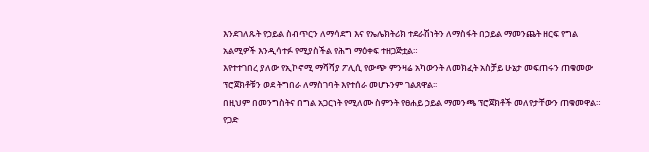እንደገለጹት የኃይል ስብጥርን ለማሳደግ እና የኤሌክትሪክ ተደራሽነትን ለማስፋት በኃይል ማመንጨት ዘርፍ የግል አልሚዎች እንዲሳተፉ የሚያስችል የሕግ ማዕቀፍ ተዘጋጅቷል።
እየተተገበረ ያለው የኢኮኖሚ ማሻሻያ ፖሊሲ የውጭ ምንዛሬ አካውንት ለመክፈት አስቻይ ሁኔታ መፍጠሩን ጠቁመው ፕሮጀክቶቹን ወደ ትግበራ ለማስገባት እየተሰራ መሆኑንም ገልጸዋል፡፡
በዚህም በመንግስትና በግል አጋርነት የሚለሙ ስምንት የፀሐይ ኃይል ማመንጫ ፕሮጀክቶች መለየታቸውን ጠቁመዋል።
የጋድ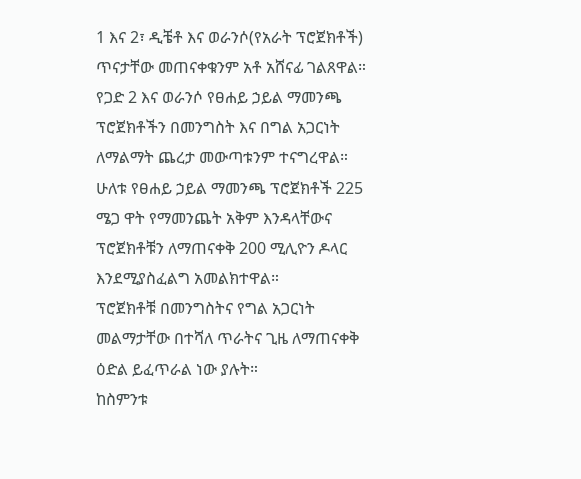1 እና 2፣ ዲቼቶ እና ወራንሶ(የአራት ፕሮጀክቶች) ጥናታቸው መጠናቀቁንም አቶ አሸናፊ ገልጸዋል።
የጋድ 2 እና ወራንሶ የፀሐይ ኃይል ማመንጫ ፕሮጀክቶችን በመንግስት እና በግል አጋርነት ለማልማት ጨረታ መውጣቱንም ተናግረዋል።
ሁለቱ የፀሐይ ኃይል ማመንጫ ፕሮጀክቶች 225 ሜጋ ዋት የማመንጨት አቅም እንዳላቸውና ፕሮጀክቶቹን ለማጠናቀቅ 200 ሚሊዮን ዶላር እንደሚያስፈልግ አመልክተዋል።
ፕሮጀክቶቹ በመንግስትና የግል አጋርነት መልማታቸው በተሻለ ጥራትና ጊዜ ለማጠናቀቅ ዕድል ይፈጥራል ነው ያሉት።
ከስምንቱ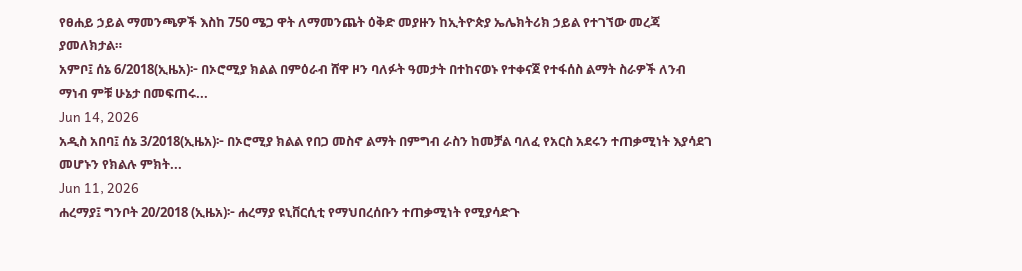የፀሐይ ኃይል ማመንጫዎች እስከ 750 ሜጋ ዋት ለማመንጨት ዕቅድ መያዙን ከኢትዮጵያ ኤሌክትሪክ ኃይል የተገኘው መረጃ ያመለክታል።
አምቦ፤ ሰኔ 6/2018(ኢዜአ)፦ በኦሮሚያ ክልል በምዕራብ ሸዋ ዞን ባለፉት ዓመታት በተከናወኑ የተቀናጀ የተፋሰስ ልማት ስራዎች ለንብ ማነብ ምቹ ሁኔታ በመፍጠሩ...
Jun 14, 2026
አዲስ አበባ፤ ሰኔ 3/2018(ኢዜአ)፦ በኦሮሚያ ክልል የበጋ መስኖ ልማት በምግብ ራስን ከመቻል ባለፈ የአርስ አደሩን ተጠቃሚነት እያሳደገ መሆኑን የክልሉ ምክት...
Jun 11, 2026
ሐረማያ፤ ግንቦት 20/2018 (ኢዜአ)፦ ሐረማያ ዩኒቨርሲቲ የማህበረሰቡን ተጠቃሚነት የሚያሳድጉ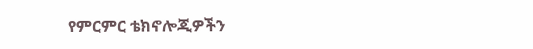የምርምር ቴክኖሎጂዎችን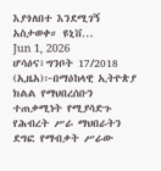እያጎለበተ እንደሚገኝ አስታወቀ። ዩኒቨ...
Jun 1, 2026
ሆሳዕና፣ግንቦት 17/2018 (ኢዜአ)፦በማዕከላዊ ኢትዮጵያ ክልል የማህበረሰቡን ተጠቃሚነት የሚያሳድጉ የሕብረት ሥራ ማህበራትን ደግፎ የማብቃት ሥራው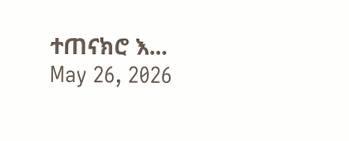ተጠናክሮ እ...
May 26, 2026